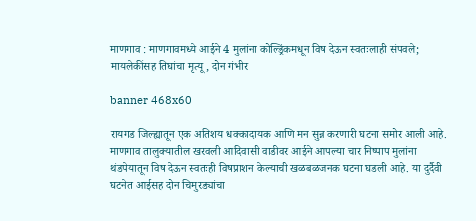माणगाव : माणगावमध्ये आईने 4 मुलांना कोल्ड्रिंकमधून विष देऊन स्वतःलाही संपवले; मायलेकींसह तिघांचा मृत्यू, दोन गंभीर

banner 468x60

रायगड जिल्ह्यातून एक अतिशय धक्कादायक आणि मन सुन्न करणारी घटना समोर आली आहे. माणगाव तालुक्यातील खरवली आदिवासी वाडीवर आईने आपल्या चार निष्पाप मुलांना थंडपेयातून विष देऊन स्वतःही विषप्राशन केल्याची खळबळजनक घटना घडली आहे. या दुर्दैवी घटनेत आईसह दोन चिमुरड्यांचा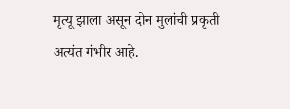मृत्यू झाला असून दोन मुलांची प्रकृती अत्यंत गंभीर आहे.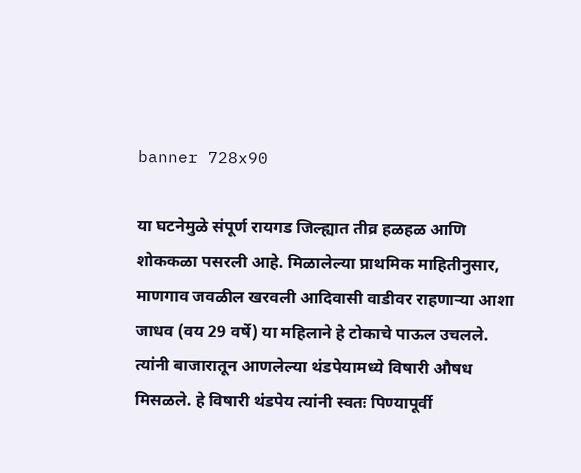banner 728x90

या घटनेमुळे संपूर्ण रायगड जिल्ह्यात तीव्र हळहळ आणि शोककळा पसरली आहे. मिळालेल्या प्राथमिक माहितीनुसार, माणगाव जवळील खरवली आदिवासी वाडीवर राहणाऱ्या आशा जाधव (वय 29 वर्षे) या महिलाने हे टोकाचे पाऊल उचलले. त्यांनी बाजारातून आणलेल्या थंडपेयामध्ये विषारी औषध मिसळले. हे विषारी थंडपेय त्यांनी स्वतः पिण्यापूर्वी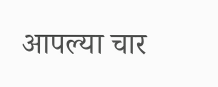आपल्या चार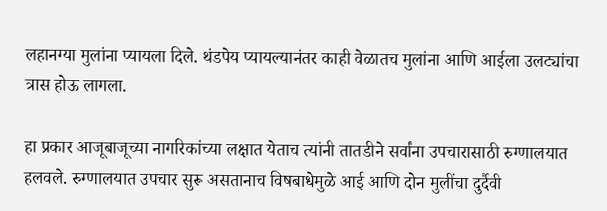लहानग्या मुलांना प्यायला दिले. थंडपेय प्यायल्यानंतर काही वेळातच मुलांना आणि आईला उलट्यांचा त्रास होऊ लागला.

हा प्रकार आजूबाजूच्या नागरिकांच्या लक्षात येताच त्यांनी तातडीने सर्वांना उपचारासाठी रुग्णालयात हलवले. रुग्णालयात उपचार सुरू असतानाच विषबाधेमुळे आई आणि दोन मुलींचा दुर्दैवी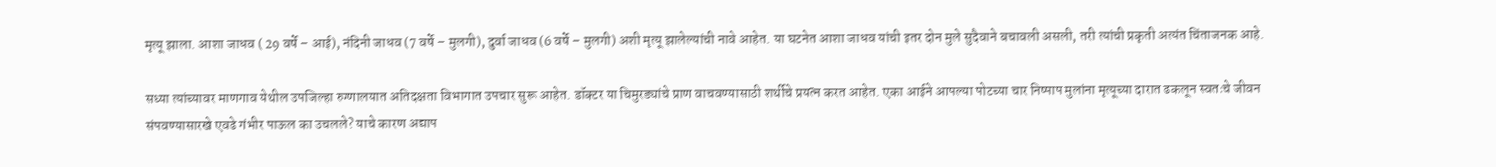मृत्यू झाला. आशा जाधव ( 29 वर्षे – आई), नंदिनी जाधव (7 वर्षे – मुलगी), दुर्वा जाधव (6 वर्षे – मुलगी) अशी मृत्यू झालेल्यांची नावे आहेत. या घटनेत आशा जाधव यांची इतर दोन मुले सुदैवाने बचावली असली, तरी त्यांची प्रकृती अत्यंत चिंताजनक आहे.

सध्या त्यांच्यावर माणगाव येथील उपजिल्हा रुग्णालयात अतिदक्षता विभागात उपचार सुरू आहेत. डॉक्टर या चिमुरड्यांचे प्राण वाचवण्यासाठी शर्थीचे प्रयत्न करत आहेत. एका आईने आपल्या पोटच्या चार निष्पाप मुलांना मृत्यूच्या दारात ढकलून स्वतःचे जीवन संपवण्यासारखे एवढे गंभीर पाऊल का उचलले? याचे कारण अद्याप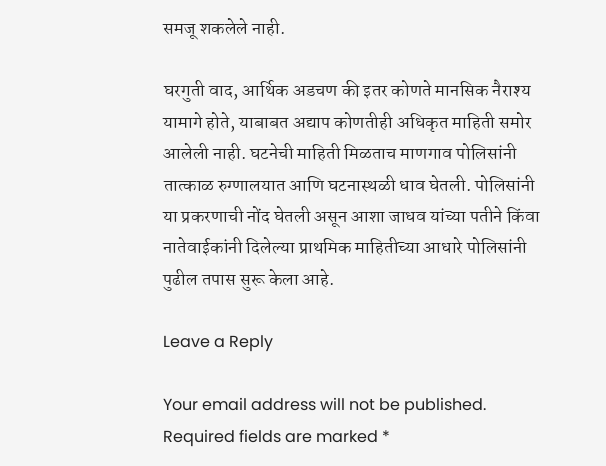समजू शकलेले नाही.

घरगुती वाद, आर्थिक अडचण की इतर कोणते मानसिक नैराश्य यामागे होते, याबाबत अद्याप कोणतीही अधिकृत माहिती समोर आलेली नाही. घटनेची माहिती मिळताच माणगाव पोलिसांनी तात्काळ रुग्णालयात आणि घटनास्थळी धाव घेतली. पोलिसांनी या प्रकरणाची नोंद घेतली असून आशा जाधव यांच्या पतीने किंवा नातेवाईकांनी दिलेल्या प्राथमिक माहितीच्या आधारे पोलिसांनी पुढील तपास सुरू केला आहे.

Leave a Reply

Your email address will not be published. Required fields are marked *